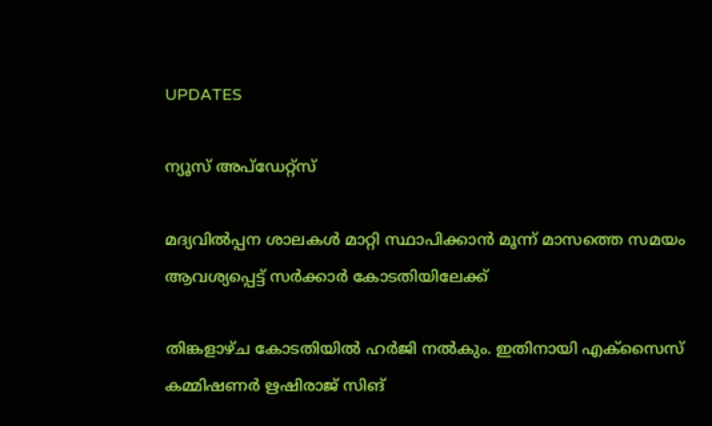UPDATES

ന്യൂസ് അപ്ഡേറ്റ്സ്

മദ്യവില്‍പ്പന ശാലകള്‍ മാറ്റി സ്ഥാപിക്കാന്‍ മൂന്ന് മാസത്തെ സമയം ആവശ്യപ്പെട്ട് സര്‍ക്കാര്‍ കോടതിയിലേക്ക്

തിങ്കളാഴ്ച കോടതിയില്‍ ഹര്‍ജി നല്‍കും. ഇതിനായി എക്‌സൈസ് കമ്മിഷണര്‍ ഋഷിരാജ് സിങ്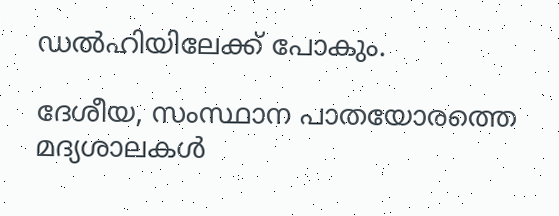ഡല്‍ഹിയിലേക്ക് പോകും.

ദേശീയ, സംസ്ഥാന പാതയോരത്തെ മദ്യശാലകള്‍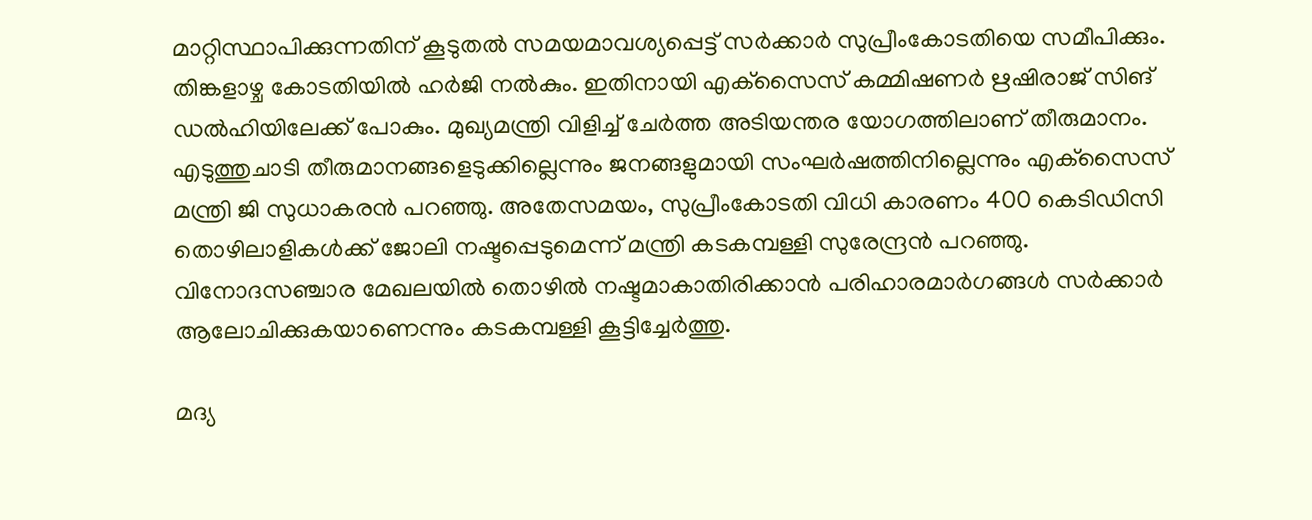മാറ്റിസ്ഥാപിക്കുന്നതിന് കൂടുതല്‍ സമയമാവശ്യപ്പെട്ട് സര്‍ക്കാര്‍ സുപ്രീംകോടതിയെ സമീപിക്കും. തിങ്കളാഴ്ച കോടതിയില്‍ ഹര്‍ജി നല്‍കും. ഇതിനായി എക്‌സൈസ് കമ്മിഷണര്‍ ഋഷിരാജ് സിങ് ഡല്‍ഹിയിലേക്ക് പോകും. മുഖ്യമന്ത്രി വിളിച്ച് ചേര്‍ത്ത അടിയന്തര യോഗത്തിലാണ് തീരുമാനം. എടുത്തുചാടി തീരുമാനങ്ങളെടുക്കില്ലെന്നും ജനങ്ങളുമായി സംഘര്‍ഷത്തിനില്ലെന്നും എക്‌സൈസ് മന്ത്രി ജി സുധാകരന്‍ പറഞ്ഞു. അതേസമയം, സുപ്രീംകോടതി വിധി കാരണം 400 കെടിഡിസി തൊഴിലാളികള്‍ക്ക് ജോലി നഷ്ടപ്പെടുമെന്ന് മന്ത്രി കടകമ്പള്ളി സുരേന്ദ്രന്‍ പറഞ്ഞു. വിനോദസഞ്ചാര മേഖലയില്‍ തൊഴില്‍ നഷ്ടമാകാതിരിക്കാന്‍ പരിഹാരമാര്‍ഗങ്ങള്‍ സര്‍ക്കാര്‍ ആലോചിക്കുകയാണെന്നും കടകമ്പള്ളി കൂട്ടിച്ചേര്‍ത്തു.

മദ്യ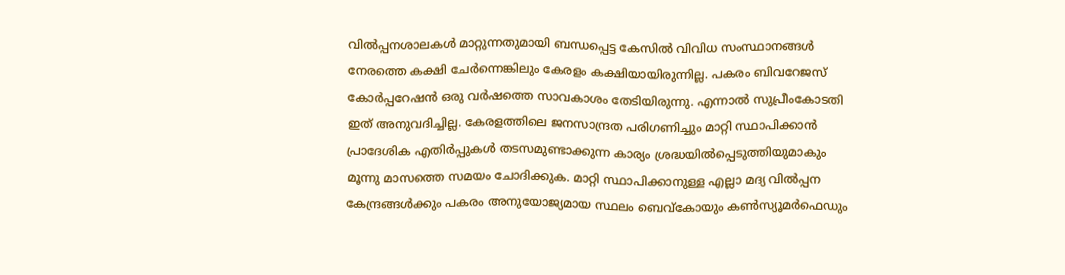വില്‍പ്പനശാലകള്‍ മാറ്റുന്നതുമായി ബന്ധപ്പെട്ട കേസില്‍ വിവിധ സംസ്ഥാനങ്ങള്‍ നേരത്തെ കക്ഷി ചേര്‍ന്നെങ്കിലും കേരളം കക്ഷിയായിരുന്നില്ല. പകരം ബിവറേജസ് കോര്‍പ്പറേഷന്‍ ഒരു വര്‍ഷത്തെ സാവകാശം തേടിയിരുന്നു. എന്നാല്‍ സുപ്രീംകോടതി ഇത് അനുവദിച്ചില്ല. കേരളത്തിലെ ജനസാന്ദ്രത പരിഗണിച്ചും മാറ്റി സ്ഥാപിക്കാന്‍ പ്രാദേശിക എതിര്‍പ്പുകള്‍ തടസമുണ്ടാക്കുന്ന കാര്യം ശ്രദ്ധയില്‍പ്പെടുത്തിയുമാകും മൂന്നു മാസത്തെ സമയം ചോദിക്കുക. മാറ്റി സ്ഥാപിക്കാനുള്ള എല്ലാ മദ്യ വില്‍പ്പന കേന്ദ്രങ്ങള്‍ക്കും പകരം അനുയോജ്യമായ സ്ഥലം ബെവ്‌കോയും കണ്‍സ്യൂമര്‍ഫെഡും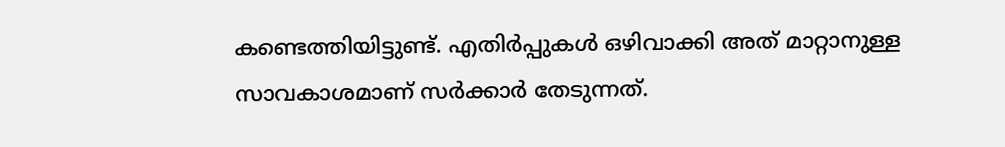കണ്ടെത്തിയിട്ടുണ്ട്. എതിര്‍പ്പുകള്‍ ഒഴിവാക്കി അത് മാറ്റാനുള്ള സാവകാശമാണ് സര്‍ക്കാര്‍ തേടുന്നത്.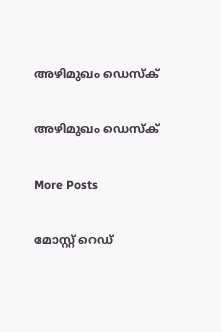അഴിമുഖം ഡെസ്ക്

അഴിമുഖം ഡെസ്ക്

More Posts

മോസ്റ്റ് റെഡ്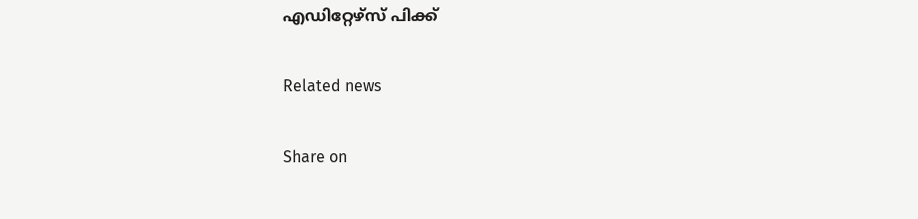എഡിറ്റേഴ്സ് പിക്ക്


Related news


Share on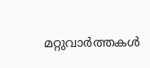മറ്റുവാര്‍ത്തകള്‍